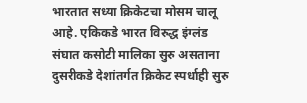भारतात सध्या क्रिकेटचा मोसम चालू आहे. एकिकडे भारत विरुद्ध इंग्लंड संघात कसोटी मालिका सुरु असताना दुसरीकडे देशांतर्गत क्रिकेट स्पर्धाही सुरु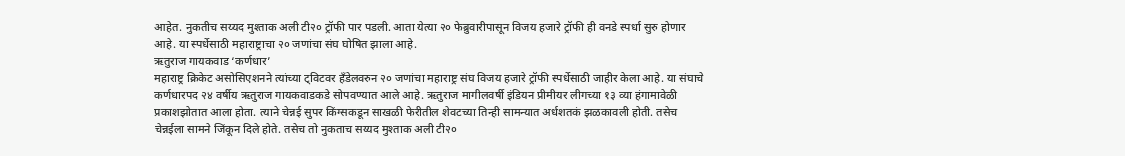आहेत. नुकतीच सय्यद मुश्ताक अली टी२० ट्रॉफी पार पडली. आता येत्या २० फेब्रुवारीपासून विजय हजारे ट्रॉफी ही वनडे स्पर्धा सुरु होणार आहे. या स्पर्धेसाठी महाराष्ट्राचा २० जणांचा संघ घोषित झाला आहे.
ऋतुराज गायकवाड ‘कर्णधार’
महाराष्ट्र क्रिकेट असोसिएशनने त्यांच्या ट्विटवर हँडेलवरुन २० जणांचा महाराष्ट्र संघ विजय हजारे ट्रॉफी स्पर्धेसाठी जाहीर केला आहे. या संघाचे कर्णधारपद २४ वर्षीय ऋतुराज गायकवाडकडे सोपवण्यात आले आहे. ऋतुराज मागीलवर्षी इंडियन प्रीमीयर लीगच्या १३ व्या हंगामावेळी प्रकाशझोतात आला होता. त्याने चेन्नई सुपर किंग्सकडून साखळी फेरीतील शेवटच्या तिन्ही सामन्यात अर्धशतकं झळकावली होती. तसेच चेन्नईला सामने जिंकून दिले होते. तसेच तो नुकताच सय्यद मुश्ताक अली टी२०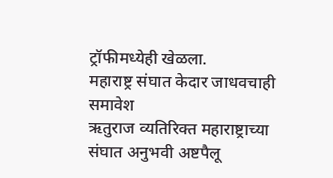ट्रॉफीमध्येही खेळला.
महाराष्ट्र संघात केदार जाधवचाही समावेश
ऋतुराज व्यतिरिक्त महाराष्ट्राच्या संघात अनुभवी अष्टपैलू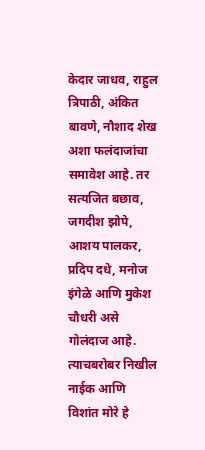केदार जाधव, राहुल त्रिपाठी, अंकित बावणे, नौशाद शेख अशा फलंदाजांचा समावेश आहे. तर सत्यजित बछाव, जगदीश झोपे, आशय पालकर, प्रदिप दधे, मनोज इंगेळे आणि मुकेश चौधरी असे गोलंदाज आहे. त्याचबरोबर निखील नाईक आणि विशांत मोरे हे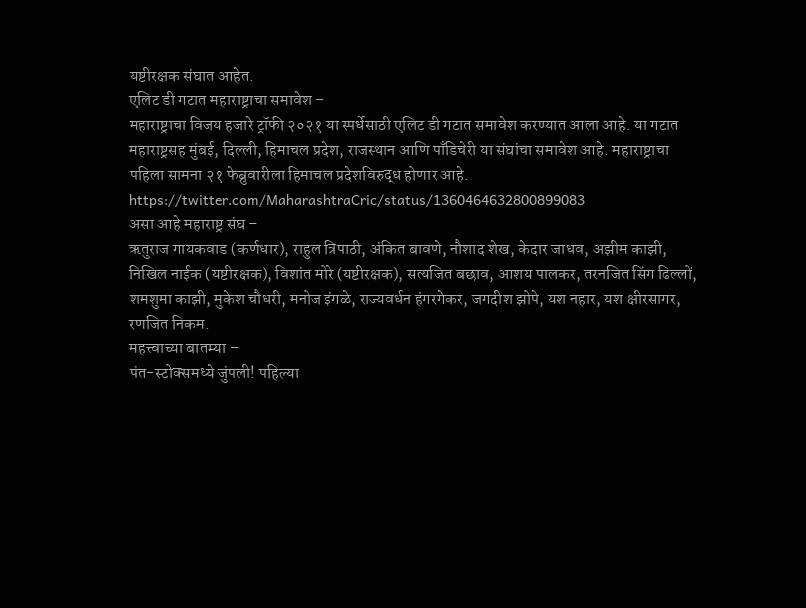यष्टीरक्षक संघात आहेत.
एलिट डी गटात महाराष्ट्राचा समावेश –
महाराष्ट्राचा विजय हजारे ट्रॉफी २०२१ या स्पर्धेसाठी एलिट डी गटात समावेश करण्यात आला आहे. या गटात महाराष्ट्रसह मुंबई, दिल्ली, हिमाचल प्रदेश, राजस्थान आणि पाँडिचेरी या संघांचा समावेश आहे. महाराष्ट्राचा पहिला सामना २१ फेब्रुवारीला हिमाचल प्रदेशविरुद्ध होणार आहे.
https://twitter.com/MaharashtraCric/status/1360464632800899083
असा आहे महाराष्ट्र संघ –
ऋतुराज गायकवाड (कर्णधार), राहुल त्रिपाठी, अंकित बावणे, नौशाद शेख, केदार जाधव, अझीम काझी, निखिल नाईक (यष्टीरक्षक), विशांत मोरे (यष्टीरक्षक), सत्यजित बछाव, आशय पालकर, तरनजित सिंग ढिल्लों, शमशुमा काझी, मुकेश चौधरी, मनोज इंगळे, राज्यवर्धन हंगरगेकर, जगदीश झोपे, यश नहार, यश क्षीरसागर, रणजित निकम.
महत्त्वाच्या बातम्या –
पंत-स्टोक्समध्ये जुंपली! पहिल्या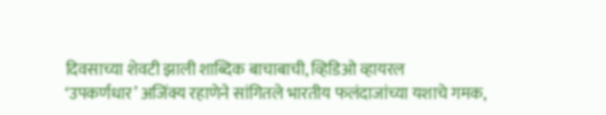दिवसाच्या शेवटी झाली शाब्दिक बाचाबाची, व्हिडिओ व्हायरल
‘उपकर्णधार’ अजिंक्य रहाणेने सांगितले भारतीय फलंदाजांच्या यशाचे गमक,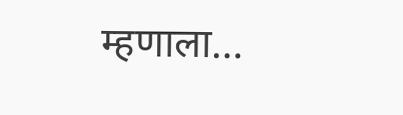म्हणाला…